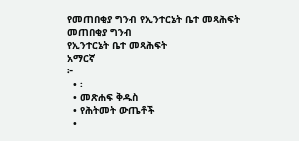የመጠበቂያ ግንብ የኢንተርኔት ቤተ መጻሕፍት
መጠበቂያ ግንብ
የኢንተርኔት ቤተ መጻሕፍት
አማርኛ
፦
  • ፡
  • መጽሐፍ ቅዱስ
  • የሕትመት ውጤቶች
  •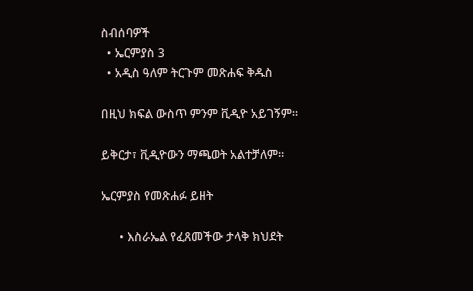ስብሰባዎች
  • ኤርምያስ 3
  • አዲስ ዓለም ትርጉም መጽሐፍ ቅዱስ

በዚህ ክፍል ውስጥ ምንም ቪዲዮ አይገኝም።

ይቅርታ፣ ቪዲዮውን ማጫወት አልተቻለም።

ኤርምያስ የመጽሐፉ ይዘት

      • እስራኤል የፈጸመችው ታላቅ ክህደት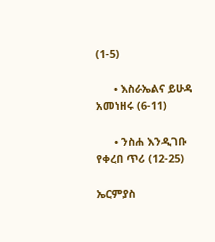(1-5)

      • እስራኤልና ይሁዳ አመነዘሩ (6-11)

      • ንስሐ እንዲገቡ የቀረበ ጥሪ (12-25)

ኤርምያስ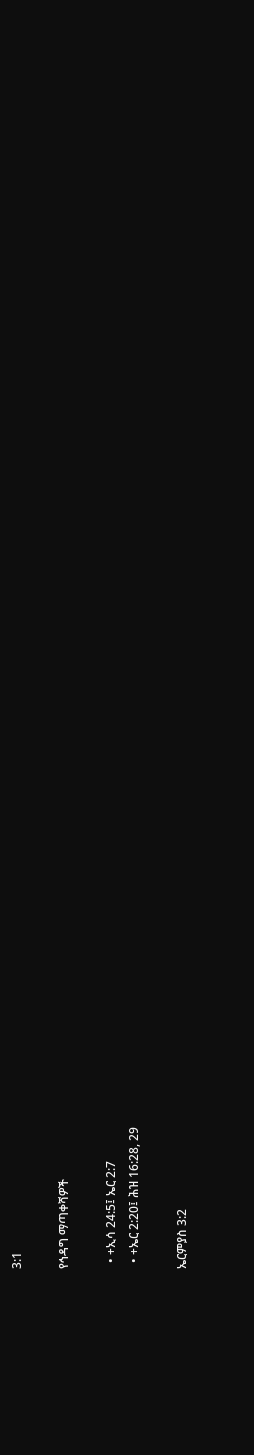3:1

የኅዳግ ማጣቀሻዎች

  • +ኢሳ 24:5፤ ኤር 2:7
  • +ኤር 2:20፤ ሕዝ 16:28, 29

ኤርምያስ 3:2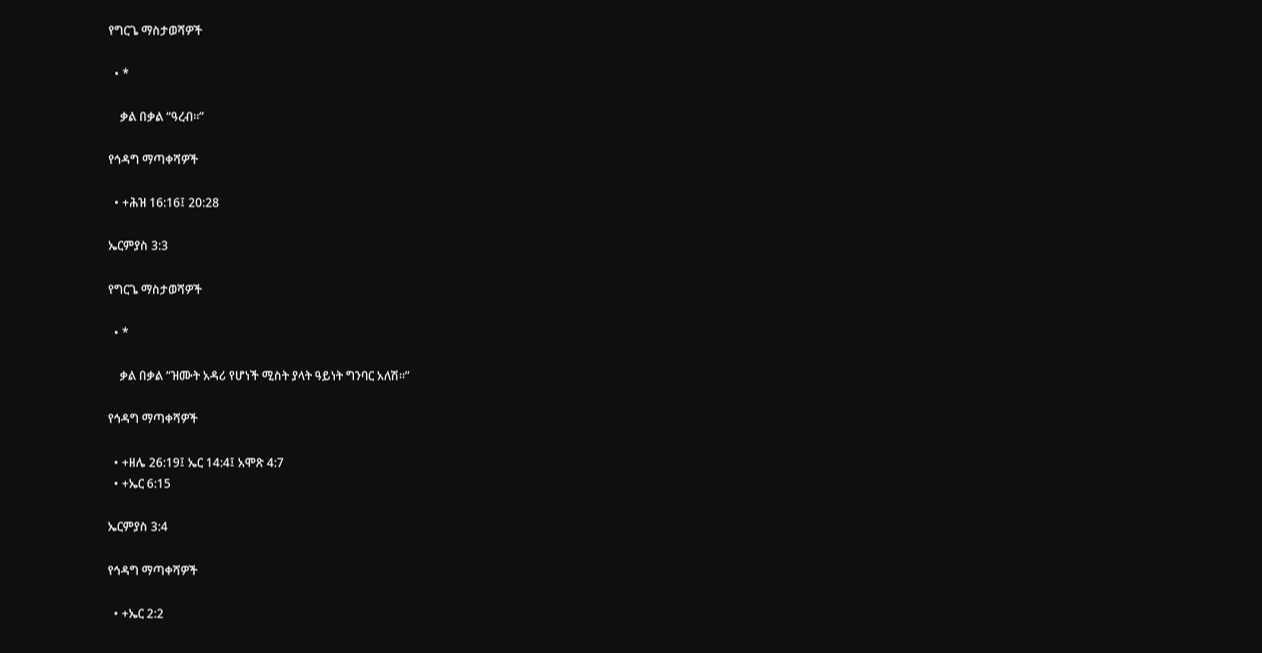የግርጌ ማስታወሻዎች

  • *

    ቃል በቃል “ዓረብ።”

የኅዳግ ማጣቀሻዎች

  • +ሕዝ 16:16፤ 20:28

ኤርምያስ 3:3

የግርጌ ማስታወሻዎች

  • *

    ቃል በቃል “ዝሙት አዳሪ የሆነች ሚስት ያላት ዓይነት ግንባር አለሽ።”

የኅዳግ ማጣቀሻዎች

  • +ዘሌ 26:19፤ ኤር 14:4፤ አሞጽ 4:7
  • +ኤር 6:15

ኤርምያስ 3:4

የኅዳግ ማጣቀሻዎች

  • +ኤር 2:2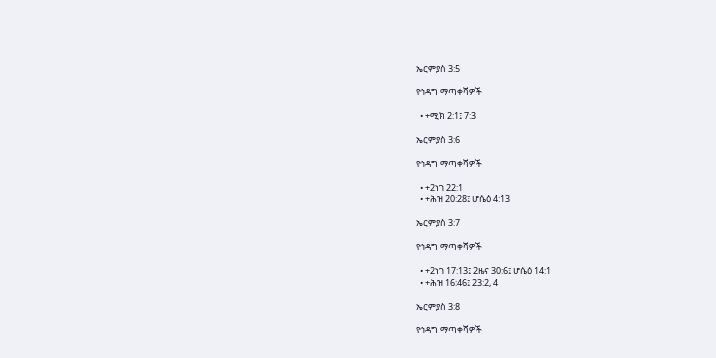ኤርምያስ 3:5

የኅዳግ ማጣቀሻዎች

  • +ሚክ 2:1፤ 7:3

ኤርምያስ 3:6

የኅዳግ ማጣቀሻዎች

  • +2ነገ 22:1
  • +ሕዝ 20:28፤ ሆሴዕ 4:13

ኤርምያስ 3:7

የኅዳግ ማጣቀሻዎች

  • +2ነገ 17:13፤ 2ዜና 30:6፤ ሆሴዕ 14:1
  • +ሕዝ 16:46፤ 23:2, 4

ኤርምያስ 3:8

የኅዳግ ማጣቀሻዎች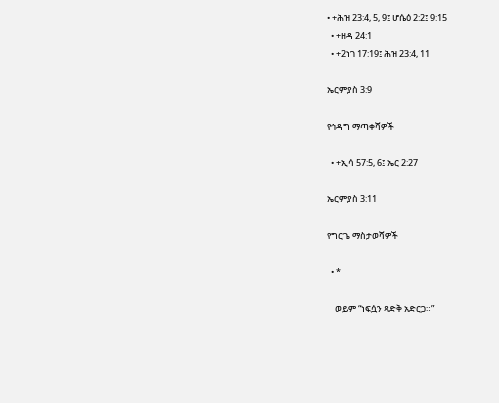• +ሕዝ 23:4, 5, 9፤ ሆሴዕ 2:2፤ 9:15
  • +ዘዳ 24:1
  • +2ነገ 17:19፤ ሕዝ 23:4, 11

ኤርምያስ 3:9

የኅዳግ ማጣቀሻዎች

  • +ኢሳ 57:5, 6፤ ኤር 2:27

ኤርምያስ 3:11

የግርጌ ማስታወሻዎች

  • *

    ወይም “ነፍሷን ጻድቅ አድርጋ።”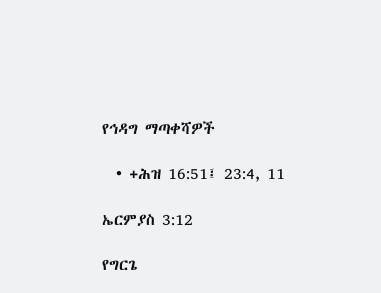የኅዳግ ማጣቀሻዎች

  • +ሕዝ 16:51፤ 23:4, 11

ኤርምያስ 3:12

የግርጌ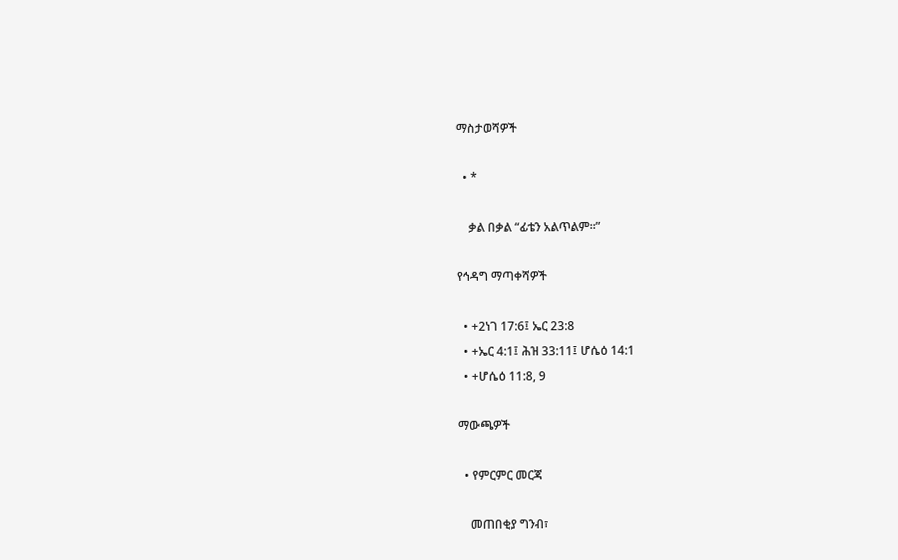ማስታወሻዎች

  • *

    ቃል በቃል “ፊቴን አልጥልም።”

የኅዳግ ማጣቀሻዎች

  • +2ነገ 17:6፤ ኤር 23:8
  • +ኤር 4:1፤ ሕዝ 33:11፤ ሆሴዕ 14:1
  • +ሆሴዕ 11:8, 9

ማውጫዎች

  • የምርምር መርጃ

    መጠበቂያ ግንብ፣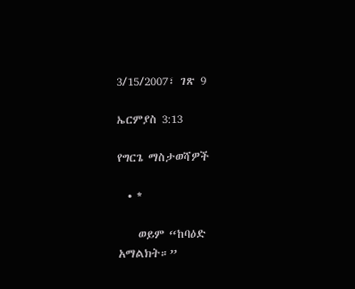3/15/2007፣ ገጽ 9

ኤርምያስ 3:13

የግርጌ ማስታወሻዎች

  • *

    ወይም “ከባዕድ አማልክት።”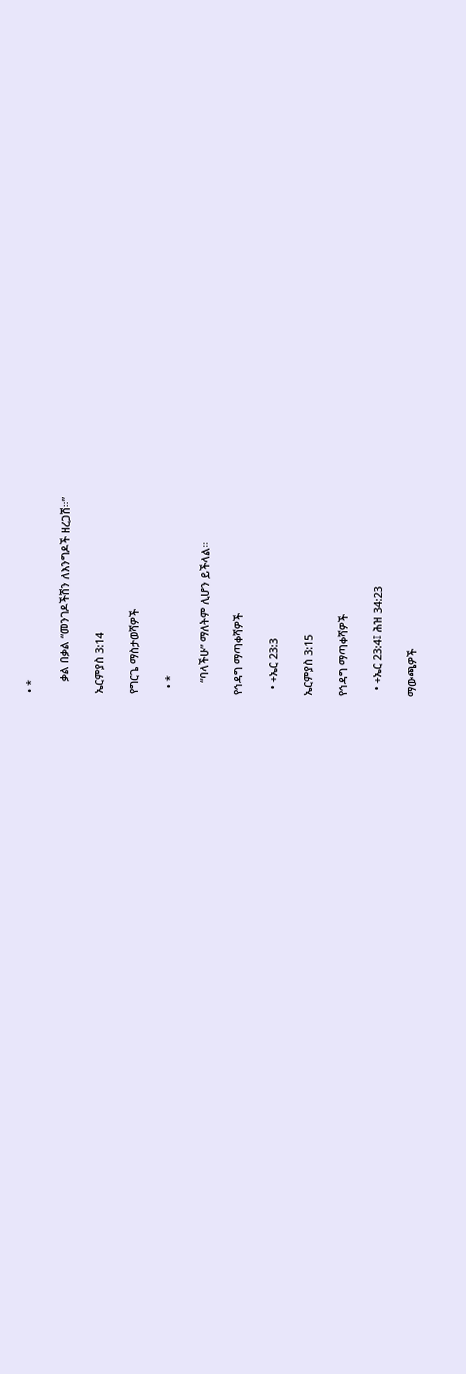• *

    ቃል በቃል “መንገዶችሽን ለእንግዶች ዘረጋሽ።”

ኤርምያስ 3:14

የግርጌ ማስታወሻዎች

  • *

    “ባላችሁ” ማለትም ሊሆን ይችላል።

የኅዳግ ማጣቀሻዎች

  • +ኤር 23:3

ኤርምያስ 3:15

የኅዳግ ማጣቀሻዎች

  • +ኤር 23:4፤ ሕዝ 34:23

ማውጫዎች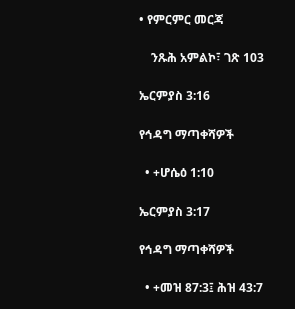• የምርምር መርጃ

    ንጹሕ አምልኮ፣ ገጽ 103

ኤርምያስ 3:16

የኅዳግ ማጣቀሻዎች

  • +ሆሴዕ 1:10

ኤርምያስ 3:17

የኅዳግ ማጣቀሻዎች

  • +መዝ 87:3፤ ሕዝ 43:7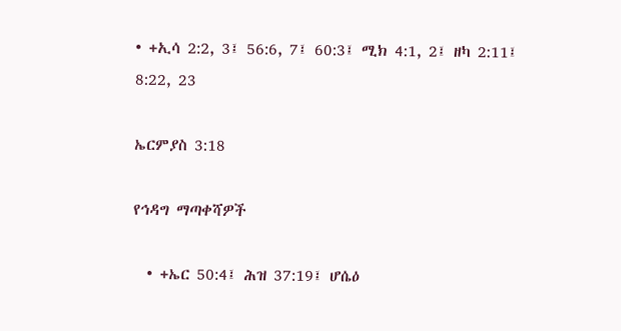• +ኢሳ 2:2, 3፤ 56:6, 7፤ 60:3፤ ሚክ 4:1, 2፤ ዘካ 2:11፤ 8:22, 23

ኤርምያስ 3:18

የኅዳግ ማጣቀሻዎች

  • +ኤር 50:4፤ ሕዝ 37:19፤ ሆሴዕ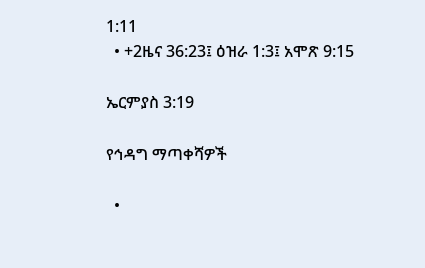1:11
  • +2ዜና 36:23፤ ዕዝራ 1:3፤ አሞጽ 9:15

ኤርምያስ 3:19

የኅዳግ ማጣቀሻዎች

  •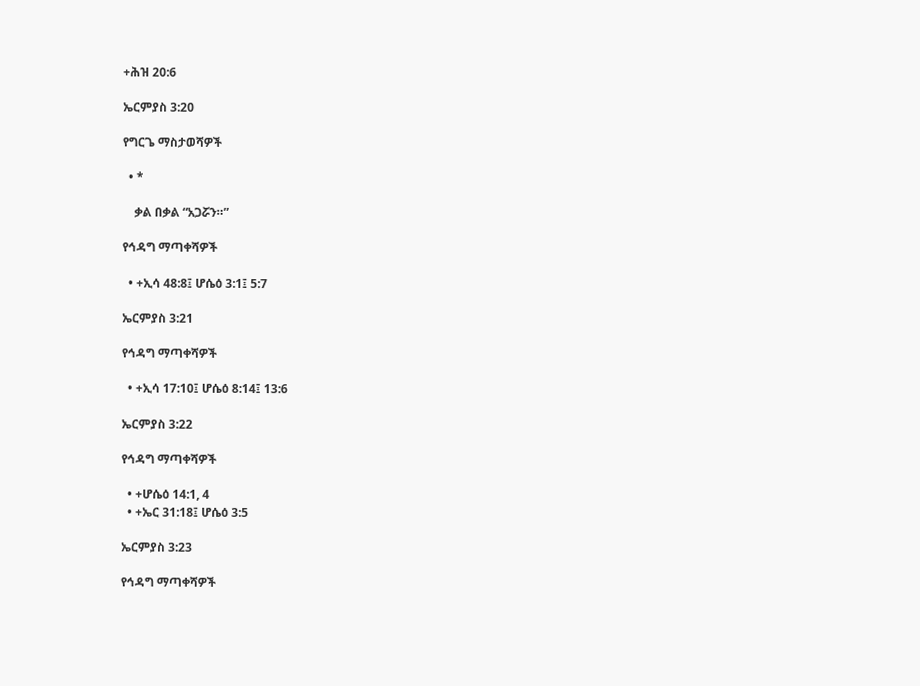+ሕዝ 20:6

ኤርምያስ 3:20

የግርጌ ማስታወሻዎች

  • *

    ቃል በቃል “አጋሯን።”

የኅዳግ ማጣቀሻዎች

  • +ኢሳ 48:8፤ ሆሴዕ 3:1፤ 5:7

ኤርምያስ 3:21

የኅዳግ ማጣቀሻዎች

  • +ኢሳ 17:10፤ ሆሴዕ 8:14፤ 13:6

ኤርምያስ 3:22

የኅዳግ ማጣቀሻዎች

  • +ሆሴዕ 14:1, 4
  • +ኤር 31:18፤ ሆሴዕ 3:5

ኤርምያስ 3:23

የኅዳግ ማጣቀሻዎች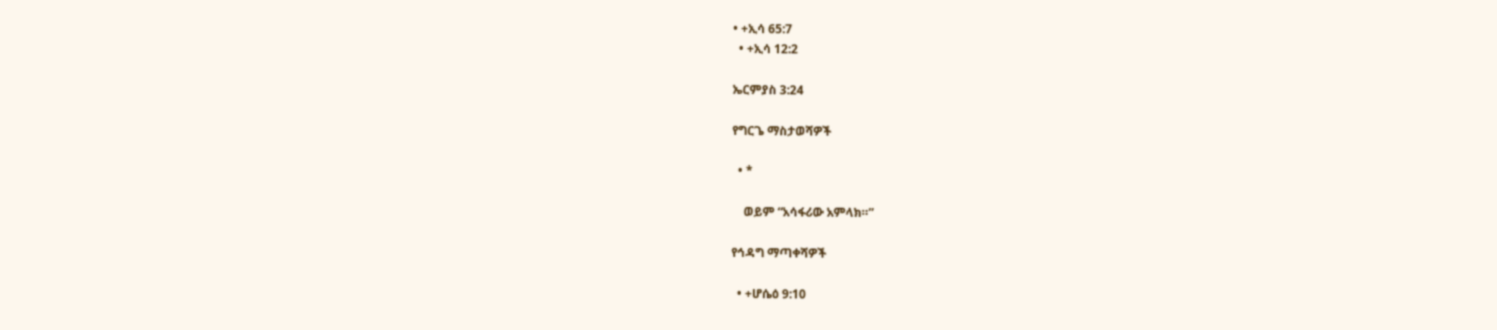• +ኢሳ 65:7
  • +ኢሳ 12:2

ኤርምያስ 3:24

የግርጌ ማስታወሻዎች

  • *

    ወይም “አሳፋሪው አምላክ።”

የኅዳግ ማጣቀሻዎች

  • +ሆሴዕ 9:10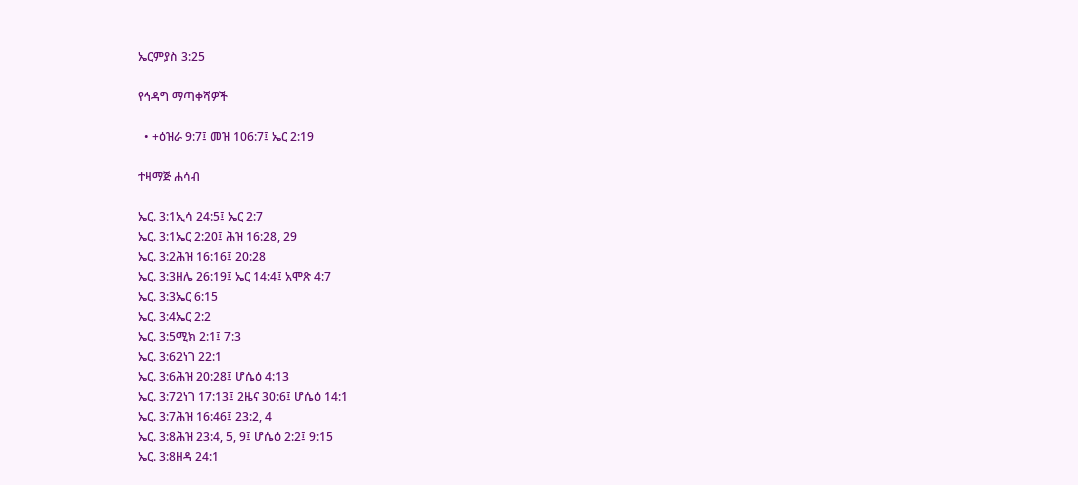ኤርምያስ 3:25

የኅዳግ ማጣቀሻዎች

  • +ዕዝራ 9:7፤ መዝ 106:7፤ ኤር 2:19

ተዛማጅ ሐሳብ

ኤር. 3:1ኢሳ 24:5፤ ኤር 2:7
ኤር. 3:1ኤር 2:20፤ ሕዝ 16:28, 29
ኤር. 3:2ሕዝ 16:16፤ 20:28
ኤር. 3:3ዘሌ 26:19፤ ኤር 14:4፤ አሞጽ 4:7
ኤር. 3:3ኤር 6:15
ኤር. 3:4ኤር 2:2
ኤር. 3:5ሚክ 2:1፤ 7:3
ኤር. 3:62ነገ 22:1
ኤር. 3:6ሕዝ 20:28፤ ሆሴዕ 4:13
ኤር. 3:72ነገ 17:13፤ 2ዜና 30:6፤ ሆሴዕ 14:1
ኤር. 3:7ሕዝ 16:46፤ 23:2, 4
ኤር. 3:8ሕዝ 23:4, 5, 9፤ ሆሴዕ 2:2፤ 9:15
ኤር. 3:8ዘዳ 24:1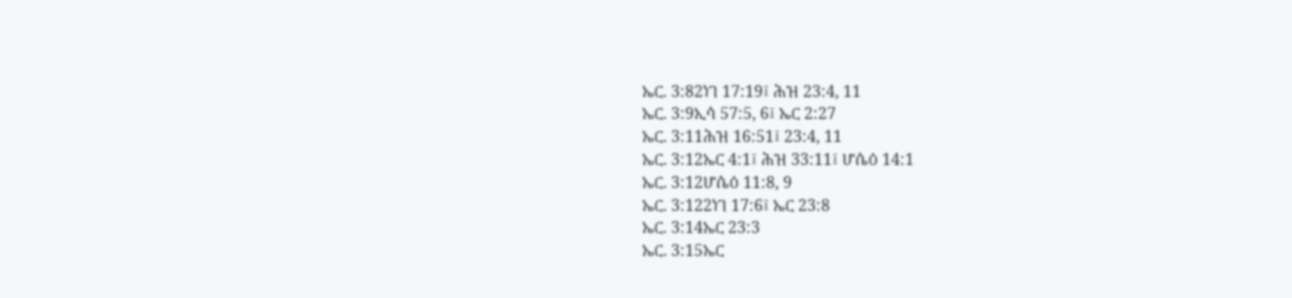ኤር. 3:82ነገ 17:19፤ ሕዝ 23:4, 11
ኤር. 3:9ኢሳ 57:5, 6፤ ኤር 2:27
ኤር. 3:11ሕዝ 16:51፤ 23:4, 11
ኤር. 3:12ኤር 4:1፤ ሕዝ 33:11፤ ሆሴዕ 14:1
ኤር. 3:12ሆሴዕ 11:8, 9
ኤር. 3:122ነገ 17:6፤ ኤር 23:8
ኤር. 3:14ኤር 23:3
ኤር. 3:15ኤር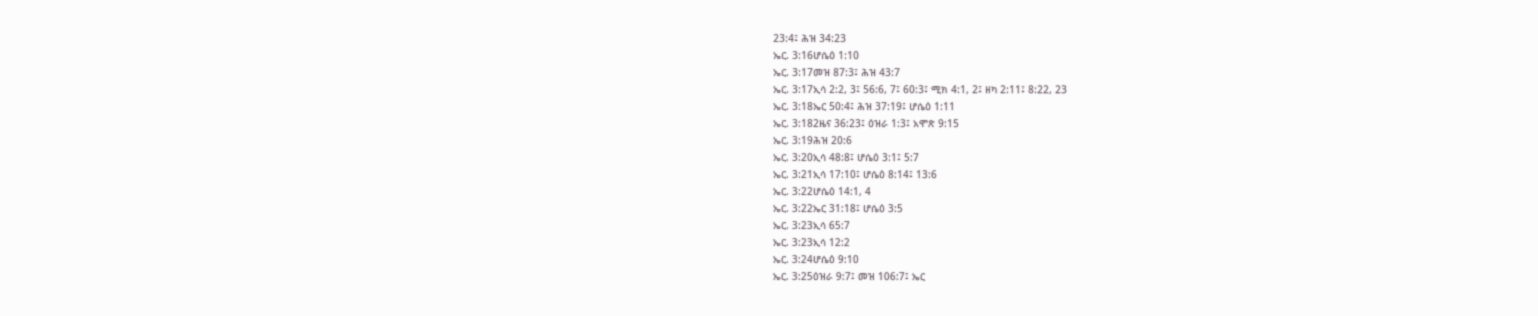23:4፤ ሕዝ 34:23
ኤር. 3:16ሆሴዕ 1:10
ኤር. 3:17መዝ 87:3፤ ሕዝ 43:7
ኤር. 3:17ኢሳ 2:2, 3፤ 56:6, 7፤ 60:3፤ ሚክ 4:1, 2፤ ዘካ 2:11፤ 8:22, 23
ኤር. 3:18ኤር 50:4፤ ሕዝ 37:19፤ ሆሴዕ 1:11
ኤር. 3:182ዜና 36:23፤ ዕዝራ 1:3፤ አሞጽ 9:15
ኤር. 3:19ሕዝ 20:6
ኤር. 3:20ኢሳ 48:8፤ ሆሴዕ 3:1፤ 5:7
ኤር. 3:21ኢሳ 17:10፤ ሆሴዕ 8:14፤ 13:6
ኤር. 3:22ሆሴዕ 14:1, 4
ኤር. 3:22ኤር 31:18፤ ሆሴዕ 3:5
ኤር. 3:23ኢሳ 65:7
ኤር. 3:23ኢሳ 12:2
ኤር. 3:24ሆሴዕ 9:10
ኤር. 3:25ዕዝራ 9:7፤ መዝ 106:7፤ ኤር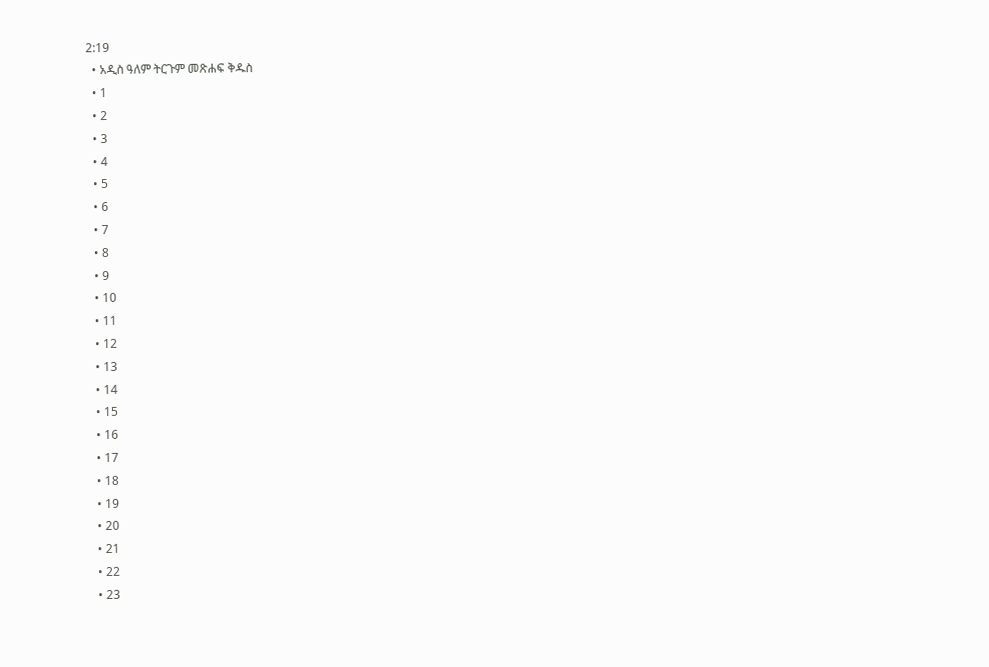2:19
  • አዲስ ዓለም ትርጉም መጽሐፍ ቅዱስ
  • 1
  • 2
  • 3
  • 4
  • 5
  • 6
  • 7
  • 8
  • 9
  • 10
  • 11
  • 12
  • 13
  • 14
  • 15
  • 16
  • 17
  • 18
  • 19
  • 20
  • 21
  • 22
  • 23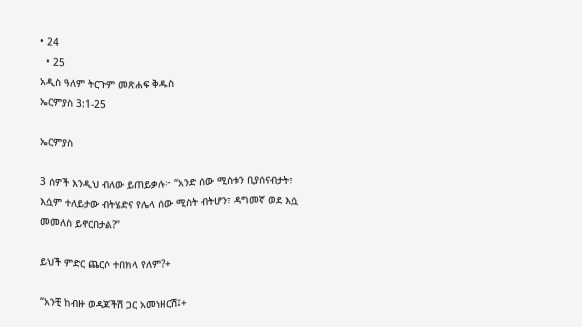• 24
  • 25
አዲስ ዓለም ትርጉም መጽሐፍ ቅዱስ
ኤርምያስ 3:1-25

ኤርምያስ

3 ሰዎች እንዲህ ብለው ይጠይቃሉ፦ “አንድ ሰው ሚስቱን ቢያሰናብታት፣ እሷም ተለይታው ብትሄድና የሌላ ሰው ሚስት ብትሆን፣ ዳግመኛ ወደ እሷ መመለስ ይኖርበታል?”

ይህች ምድር ጨርሶ ተበክላ የለም?+

“አንቺ ከብዙ ወዳጆችሽ ጋር አመነዘርሽ፤+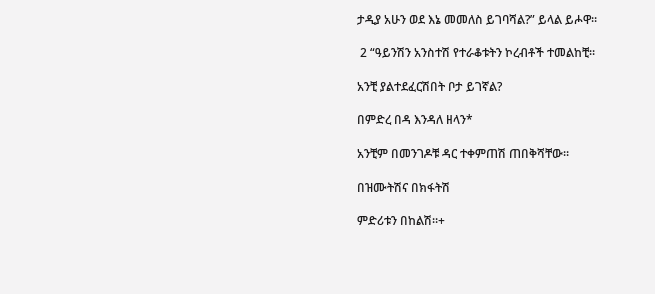ታዲያ አሁን ወደ እኔ መመለስ ይገባሻል?” ይላል ይሖዋ።

 2 “ዓይንሽን አንስተሽ የተራቆቱትን ኮረብቶች ተመልከቺ።

አንቺ ያልተደፈርሽበት ቦታ ይገኛል?

በምድረ በዳ እንዳለ ዘላን*

አንቺም በመንገዶቹ ዳር ተቀምጠሽ ጠበቅሻቸው።

በዝሙትሽና በክፋትሽ

ምድሪቱን በከልሽ።+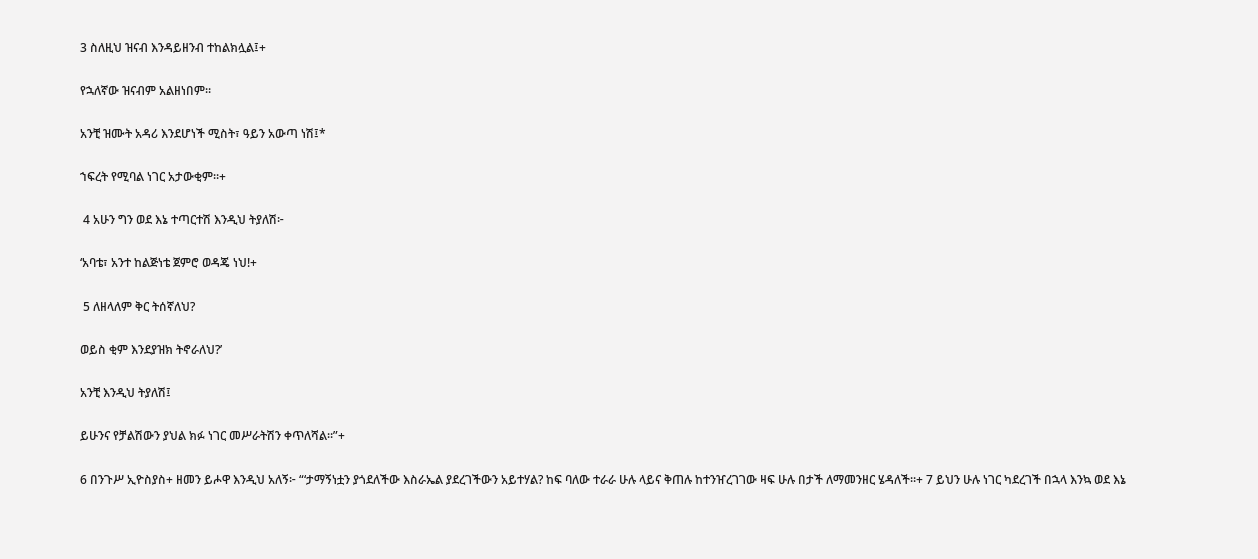3 ስለዚህ ዝናብ እንዳይዘንብ ተከልክሏል፤+

የኋለኛው ዝናብም አልዘነበም።

አንቺ ዝሙት አዳሪ እንደሆነች ሚስት፣ ዓይን አውጣ ነሽ፤*

ኀፍረት የሚባል ነገር አታውቂም።+

 4 አሁን ግን ወደ እኔ ተጣርተሽ እንዲህ ትያለሽ፦

‘አባቴ፣ አንተ ከልጅነቴ ጀምሮ ወዳጄ ነህ!+

 5 ለዘላለም ቅር ትሰኛለህ?

ወይስ ቂም እንደያዝክ ትኖራለህ?’

አንቺ እንዲህ ትያለሽ፤

ይሁንና የቻልሽውን ያህል ክፉ ነገር መሥራትሽን ቀጥለሻል።”+

6 በንጉሥ ኢዮስያስ+ ዘመን ይሖዋ እንዲህ አለኝ፦ “‘ታማኝነቷን ያጎደለችው እስራኤል ያደረገችውን አይተሃል? ከፍ ባለው ተራራ ሁሉ ላይና ቅጠሉ ከተንዠረገገው ዛፍ ሁሉ በታች ለማመንዘር ሄዳለች።+ 7 ይህን ሁሉ ነገር ካደረገች በኋላ እንኳ ወደ እኔ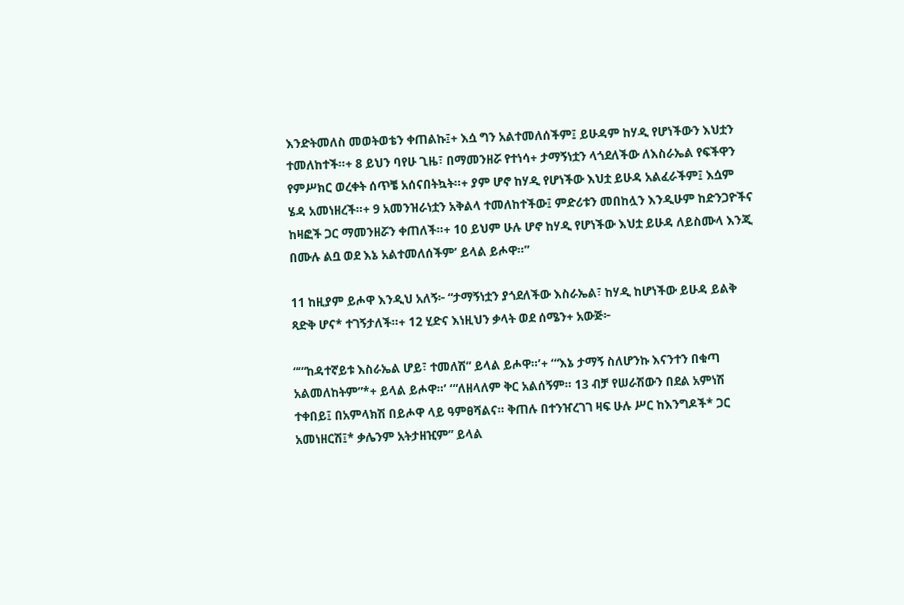እንድትመለስ መወትወቴን ቀጠልኩ፤+ እሷ ግን አልተመለሰችም፤ ይሁዳም ከሃዲ የሆነችውን እህቷን ተመለከተች።+ 8 ይህን ባየሁ ጊዜ፣ በማመንዘሯ የተነሳ+ ታማኝነቷን ላጎደለችው ለእስራኤል የፍችዋን የምሥክር ወረቀት ሰጥቼ አሰናበትኳት።+ ያም ሆኖ ከሃዲ የሆነችው እህቷ ይሁዳ አልፈራችም፤ እሷም ሄዳ አመነዘረች።+ 9 አመንዝራነቷን አቅልላ ተመለከተችው፤ ምድሪቱን መበከሏን እንዲሁም ከድንጋዮችና ከዛፎች ጋር ማመንዘሯን ቀጠለች።+ 10 ይህም ሁሉ ሆኖ ከሃዲ የሆነችው እህቷ ይሁዳ ለይስሙላ እንጂ በሙሉ ልቧ ወደ እኔ አልተመለሰችም’ ይላል ይሖዋ።”

11 ከዚያም ይሖዋ እንዲህ አለኝ፦ “ታማኝነቷን ያጎደለችው እስራኤል፣ ከሃዲ ከሆነችው ይሁዳ ይልቅ ጻድቅ ሆና* ተገኝታለች።+ 12 ሂድና እነዚህን ቃላት ወደ ሰሜን+ አውጅ፦

“‘“ከዳተኛይቱ እስራኤል ሆይ፣ ተመለሽ” ይላል ይሖዋ።’+ ‘“እኔ ታማኝ ስለሆንኩ እናንተን በቁጣ አልመለከትም”*+ ይላል ይሖዋ።’ ‘“ለዘላለም ቅር አልሰኝም። 13 ብቻ የሠራሽውን በደል አምነሽ ተቀበይ፤ በአምላክሽ በይሖዋ ላይ ዓምፀሻልና። ቅጠሉ በተንዠረገገ ዛፍ ሁሉ ሥር ከእንግዶች* ጋር አመነዘርሽ፤* ቃሌንም አትታዘዢም” ይላል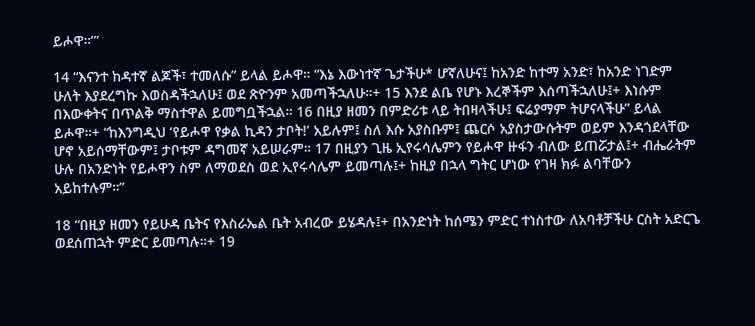ይሖዋ።’”

14 “እናንተ ከዳተኛ ልጆች፣ ተመለሱ” ይላል ይሖዋ። “እኔ እውነተኛ ጌታችሁ* ሆኛለሁና፤ ከአንድ ከተማ አንድ፣ ከአንድ ነገድም ሁለት እያደረግኩ እወስዳችኋለሁ፤ ወደ ጽዮንም አመጣችኋለሁ።+ 15 እንደ ልቤ የሆኑ እረኞችም እሰጣችኋለሁ፤+ እነሱም በእውቀትና በጥልቅ ማስተዋል ይመግቧችኋል። 16 በዚያ ዘመን በምድሪቱ ላይ ትበዛላችሁ፤ ፍሬያማም ትሆናላችሁ” ይላል ይሖዋ።+ “ከእንግዲህ ‘የይሖዋ የቃል ኪዳን ታቦት!’ አይሉም፤ ስለ እሱ አያስቡም፤ ጨርሶ አያስታውሱትም ወይም እንዳጎደላቸው ሆኖ አይሰማቸውም፤ ታቦቱም ዳግመኛ አይሠራም። 17 በዚያን ጊዜ ኢየሩሳሌምን የይሖዋ ዙፋን ብለው ይጠሯታል፤+ ብሔራትም ሁሉ በአንድነት የይሖዋን ስም ለማወደስ ወደ ኢየሩሳሌም ይመጣሉ፤+ ከዚያ በኋላ ግትር ሆነው የገዛ ክፉ ልባቸውን አይከተሉም።”

18 “በዚያ ዘመን የይሁዳ ቤትና የእስራኤል ቤት አብረው ይሄዳሉ፤+ በአንድነት ከሰሜን ምድር ተነስተው ለአባቶቻችሁ ርስት አድርጌ ወደሰጠኋት ምድር ይመጣሉ።+ 19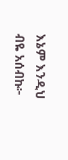እኔም እንዲህ ብዬ አሰብኩ፦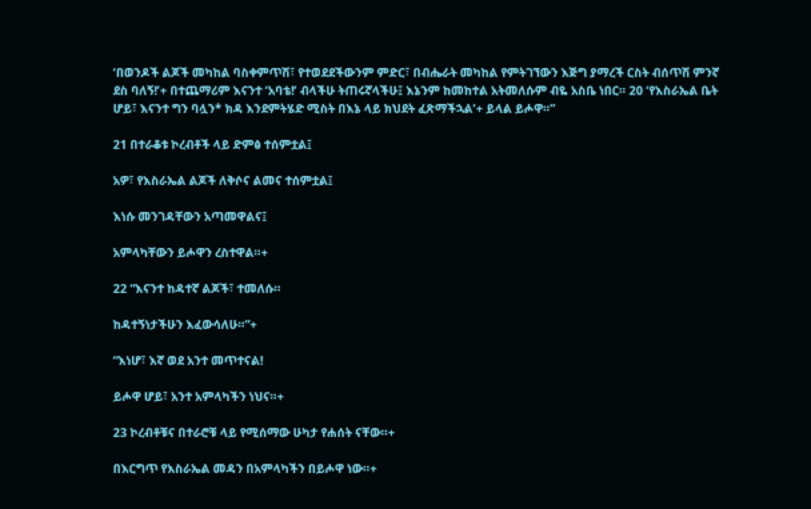‘በወንዶች ልጆች መካከል ባስቀምጥሽ፣ የተወደደችውንም ምድር፣ በብሔራት መካከል የምትገኘውን እጅግ ያማረች ርስት ብሰጥሽ ምንኛ ደስ ባለኝ!’+ በተጨማሪም እናንተ ‘አባቴ!’ ብላችሁ ትጠሩኛላችሁ፤ እኔንም ከመከተል አትመለሱም ብዬ አስቤ ነበር። 20 ‘የእስራኤል ቤት ሆይ፣ እናንተ ግን ባሏን* ክዳ እንደምትሄድ ሚስት በእኔ ላይ ክህደት ፈጽማችኋል’+ ይላል ይሖዋ።”

21 በተራቆቱ ኮረብቶች ላይ ድምፅ ተሰምቷል፤

አዎ፣ የእስራኤል ልጆች ለቅሶና ልመና ተሰምቷል፤

እነሱ መንገዳቸውን አጣመዋልና፤

አምላካቸውን ይሖዋን ረስተዋል።+

22 “እናንተ ከዳተኛ ልጆች፣ ተመለሱ።

ከዳተኝነታችሁን እፈውሳለሁ።”+

“እነሆ፣ እኛ ወደ አንተ መጥተናል!

ይሖዋ ሆይ፣ አንተ አምላካችን ነህና።+

23 ኮረብቶቹና በተራሮቹ ላይ የሚሰማው ሁካታ የሐሰት ናቸው።+

በእርግጥ የእስራኤል መዳን በአምላካችን በይሖዋ ነው።+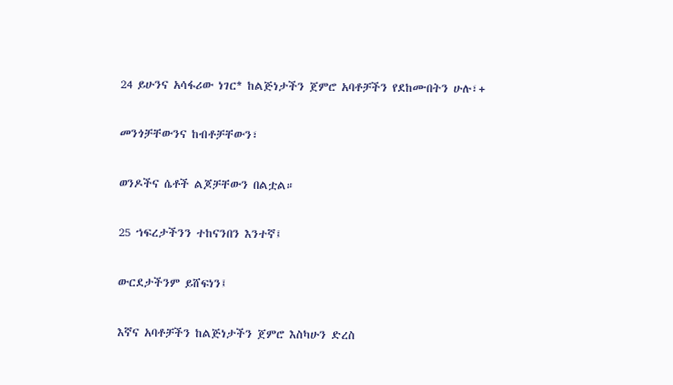24 ይሁንና አሳፋሪው ነገር* ከልጅነታችን ጀምሮ አባቶቻችን የደከሙበትን ሁሉ፣+

መንጎቻቸውንና ከብቶቻቸውን፣

ወንዶችና ሴቶች ልጆቻቸውን በልቷል።

25 ኀፍረታችንን ተከናንበን እንተኛ፤

ውርደታችንም ይሸፍነን፤

እኛና አባቶቻችን ከልጅነታችን ጀምሮ እስካሁን ድረስ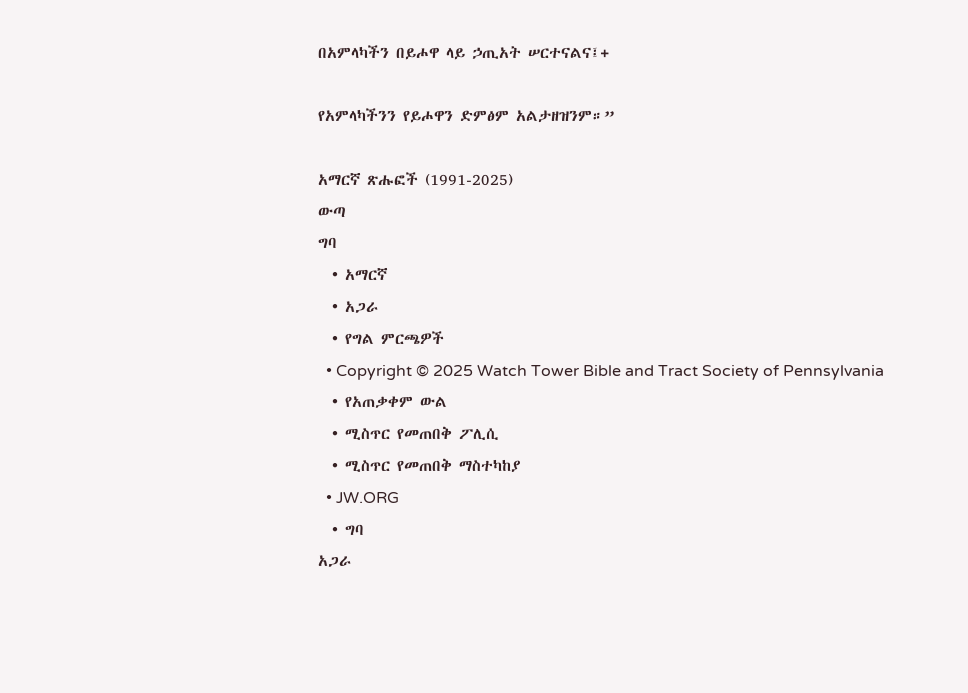በአምላካችን በይሖዋ ላይ ኃጢአት ሠርተናልና፤+

የአምላካችንን የይሖዋን ድምፅም አልታዘዝንም።”

አማርኛ ጽሑፎች (1991-2025)
ውጣ
ግባ
  • አማርኛ
  • አጋራ
  • የግል ምርጫዎች
  • Copyright © 2025 Watch Tower Bible and Tract Society of Pennsylvania
  • የአጠቃቀም ውል
  • ሚስጥር የመጠበቅ ፖሊሲ
  • ሚስጥር የመጠበቅ ማስተካከያ
  • JW.ORG
  • ግባ
አጋራ